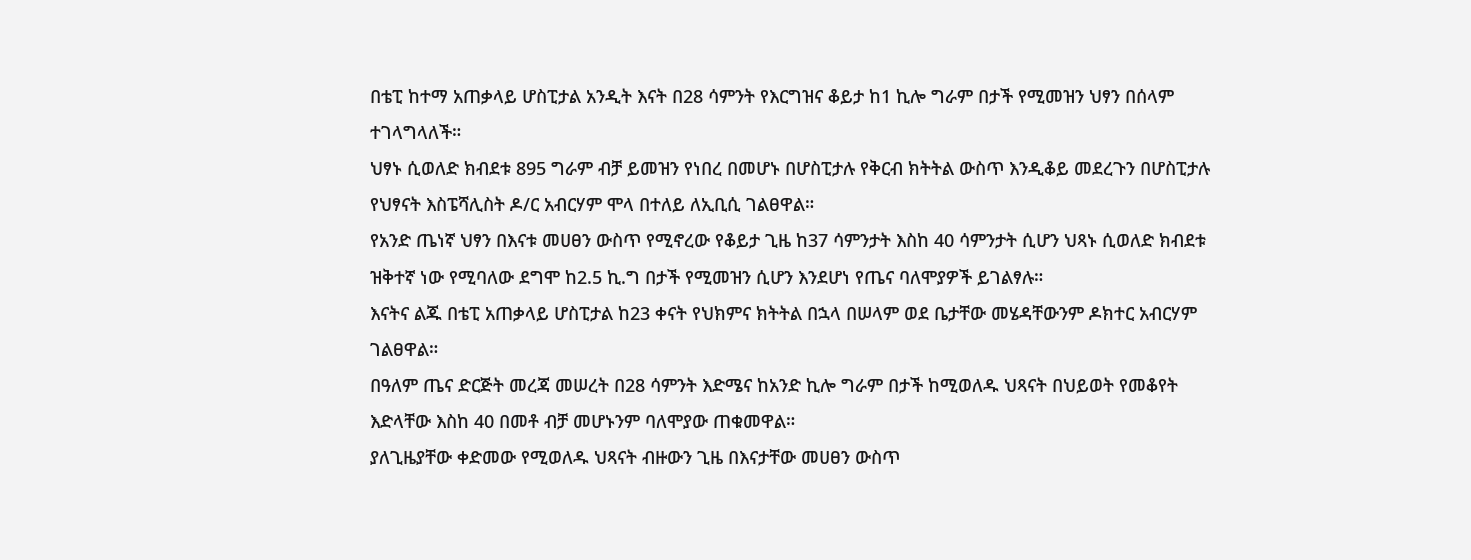በቴፒ ከተማ አጠቃላይ ሆስፒታል አንዲት እናት በ28 ሳምንት የእርግዝና ቆይታ ከ1 ኪሎ ግራም በታች የሚመዝን ህፃን በሰላም ተገላግላለች።
ህፃኑ ሲወለድ ክብደቱ 895 ግራም ብቻ ይመዝን የነበረ በመሆኑ በሆስፒታሉ የቅርብ ክትትል ውስጥ እንዲቆይ መደረጉን በሆስፒታሉ የህፃናት እስፔሻሊስት ዶ/ር አብርሃም ሞላ በተለይ ለኢቢሲ ገልፀዋል።
የአንድ ጤነኛ ህፃን በእናቱ መሀፀን ውስጥ የሚኖረው የቆይታ ጊዜ ከ37 ሳምንታት እስከ 40 ሳምንታት ሲሆን ህጻኑ ሲወለድ ክብደቱ ዝቅተኛ ነው የሚባለው ደግሞ ከ2.5 ኪ.ግ በታች የሚመዝን ሲሆን እንደሆነ የጤና ባለሞያዎች ይገልፃሉ።
እናትና ልጁ በቴፒ አጠቃላይ ሆስፒታል ከ23 ቀናት የህክምና ክትትል በኋላ በሠላም ወደ ቤታቸው መሄዳቸውንም ዶክተር አብርሃም ገልፀዋል።
በዓለም ጤና ድርጅት መረጃ መሠረት በ28 ሳምንት እድሜና ከአንድ ኪሎ ግራም በታች ከሚወለዱ ህጻናት በህይወት የመቆየት እድላቸው እስከ 40 በመቶ ብቻ መሆኑንም ባለሞያው ጠቁመዋል።
ያለጊዜያቸው ቀድመው የሚወለዱ ህጻናት ብዙውን ጊዜ በእናታቸው መሀፀን ውስጥ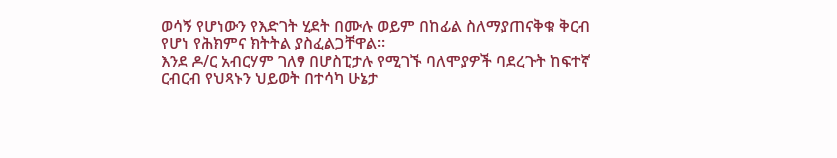ወሳኝ የሆነውን የእድገት ሂደት በሙሉ ወይም በከፊል ስለማያጠናቅቁ ቅርብ የሆነ የሕክምና ክትትል ያስፈልጋቸዋል።
እንደ ዶ/ር አብርሃም ገለፃ በሆስፒታሉ የሚገኙ ባለሞያዎች ባደረጉት ከፍተኛ ርብርብ የህጻኑን ህይወት በተሳካ ሁኔታ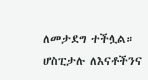ለመታደግ ተችሏል።
ሆስፒታሉ ለእናቶችንና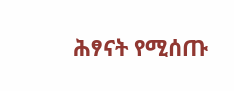ሕፃናት የሚሰጡ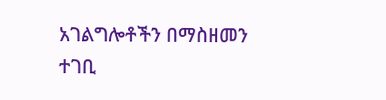አገልግሎቶችን በማስዘመን ተገቢ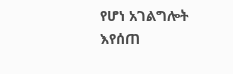የሆነ አገልግሎት እየሰጠ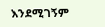እንደሚገኝም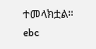ተመላክቷል።
ebc